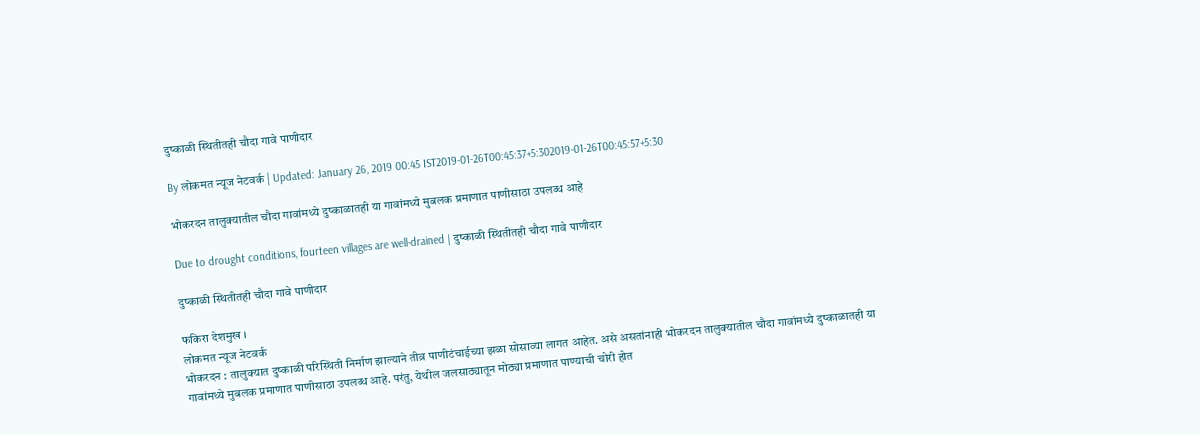दुष्काळी स्थितीतही चौदा गावे पाणीदार

By लोकमत न्यूज नेटवर्क | Updated: January 26, 2019 00:45 IST2019-01-26T00:45:37+5:302019-01-26T00:45:57+5:30

भोकरदन तालुक्यातील चौदा गावांमध्ये दुष्काळातही या गावांमध्ये मुबलक प्रमाणात पाणीसाठा उपलब्ध आहे

Due to drought conditions, fourteen villages are well-drained | दुष्काळी स्थितीतही चौदा गावे पाणीदार

दुष्काळी स्थितीतही चौदा गावे पाणीदार

फकिरा देशमुख ।
लोकमत न्यूज नेटवर्क
भोकरदन : तालुक्यात दुष्काळी परिस्थिती निर्माण झाल्याने तीव्र पाणीटंचाईच्या झळा सोसाव्या लागत आहेत. असे असतांनाही भोकरदन तालुक्यातील चौदा गावांमध्ये दुष्काळातही या गावांमध्ये मुबलक प्रमाणात पाणीसाठा उपलब्ध आहे. परंतु, येथील जलसाठ्यातून मोठ्या प्रमाणात पाण्याची चोरी होत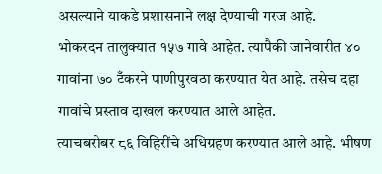असल्याने याकडे प्रशासनाने लक्ष देण्याची गरज आहे.
भोकरदन तालुक्यात १५७ गावे आहेत. त्यापैकी जानेवारीत ४० गावांना ७० टँकरने पाणीपुरवठा करण्यात येत आहे. तसेच दहा गावांचे प्रस्ताव दाखल करण्यात आले आहेत.
त्याचबरोबर ८६ विहिरींचे अधिग्रहण करण्यात आले आहे. भीषण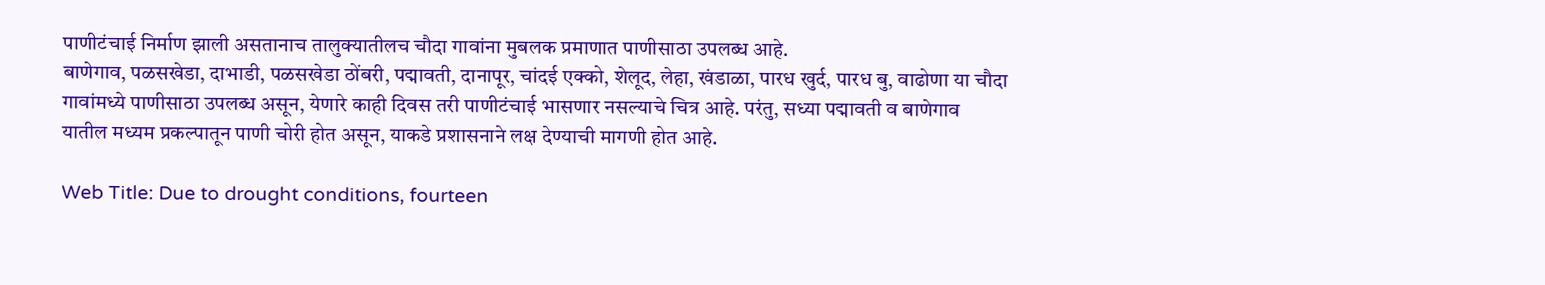पाणीटंचाई निर्माण झाली असतानाच तालुक्यातीलच चौदा गावांना मुबलक प्रमाणात पाणीसाठा उपलब्ध आहे.
बाणेगाव, पळसखेडा, दाभाडी, पळसखेडा ठोंबरी, पद्मावती, दानापूर, चांदई एक्को, शेलूद, लेहा, खंडाळा, पारध खुर्द, पारध बु, वाढोणा या चौदा गावांमध्ये पाणीसाठा उपलब्ध असून, येणारे काही दिवस तरी पाणीटंचाई भासणार नसल्याचे चित्र आहे. परंतु, सध्या पद्मावती व बाणेगाव यातील मध्यम प्रकल्पातून पाणी चोरी होत असून, याकडे प्रशासनाने लक्ष देण्याची मागणी होत आहे.

Web Title: Due to drought conditions, fourteen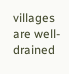villages are well-drained